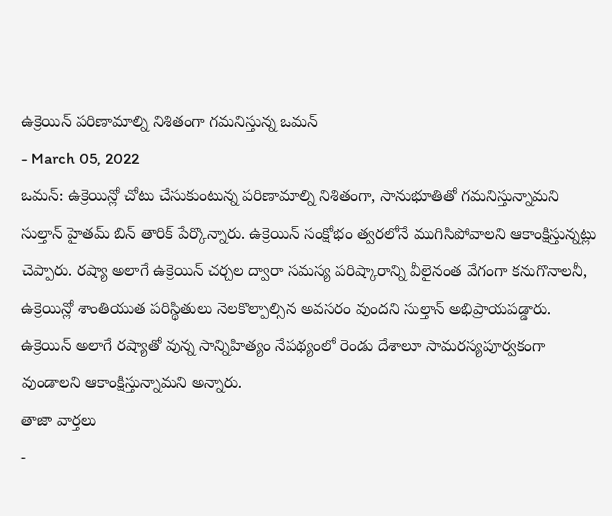ఉక్రెయిన్ పరిణామాల్ని నిశితంగా గమనిస్తున్న ఒమన్
- March 05, 2022
ఒమన్: ఉక్రెయిన్లో చోటు చేసుకుంటున్న పరిణామాల్ని నిశితంగా, సానుభూతితో గమనిస్తున్నామని సుల్తాన్ హైతమ్ బిన్ తారిక్ పేర్కొన్నారు. ఉక్రెయిన్ సంక్షోభం త్వరలోనే ముగిసిపోవాలని ఆకాంక్షిస్తున్నట్లు చెప్పారు. రష్యా అలాగే ఉక్రెయిన్ చర్చల ద్వారా సమస్య పరిష్కారాన్ని వీలైనంత వేగంగా కనుగొనాలనీ, ఉక్రెయిన్లో శాంతియుత పరిస్థితులు నెలకొల్పాల్సిన అవసరం వుందని సుల్తాన్ అభిప్రాయపడ్డారు. ఉక్రెయిన్ అలాగే రష్యాతో వున్న సాన్నిహిత్యం నేపథ్యంలో రెండు దేశాలూ సామరస్యపూర్వకంగా వుండాలని ఆకాంక్షిస్తున్నామని అన్నారు.
తాజా వార్తలు
-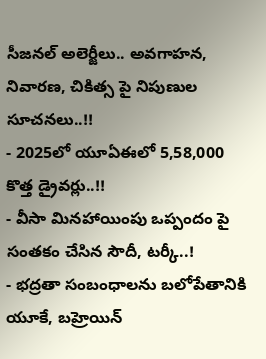సీజనల్ అలెర్జీలు.. అవగాహన, నివారణ, చికిత్స పై నిపుణుల సూచనలు..!!
- 2025లో యూఏఈలో 5,58,000 కొత్త డ్రైవర్లు..!!
- వీసా మినహాయింపు ఒప్పందం పై సంతకం చేసిన సౌదీ, టర్కీ..!
- భద్రతా సంబంధాలను బలోపేతానికి యూకే, బహ్రెయిన్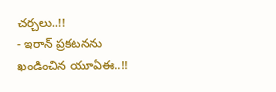చర్చలు..!!
- ఇరాన్ ప్రకటనను ఖండించిన యూఏఈ..!!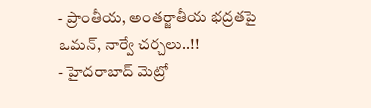- ప్రాంతీయ, అంతర్జాతీయ భద్రతపై ఒమన్, నార్వే చర్చలు..!!
- హైదరాబాద్ మెట్రో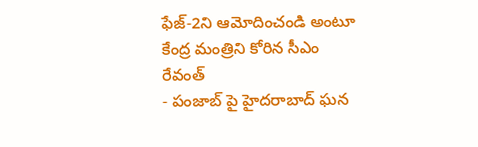ఫేజ్-2ని ఆమోదించండి అంటూ కేంద్ర మంత్రిని కోరిన సీఎం రేవంత్
- పంజాబ్ పై హైదరాబాద్ ఘన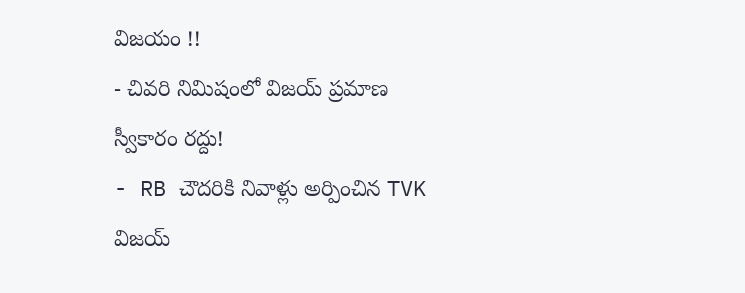విజయం !!
- చివరి నిమిషంలో విజయ్ ప్రమాణ స్వీకారం రద్దు!
- RB చౌదరికి నివాళ్లు అర్పించిన TVK విజయ్